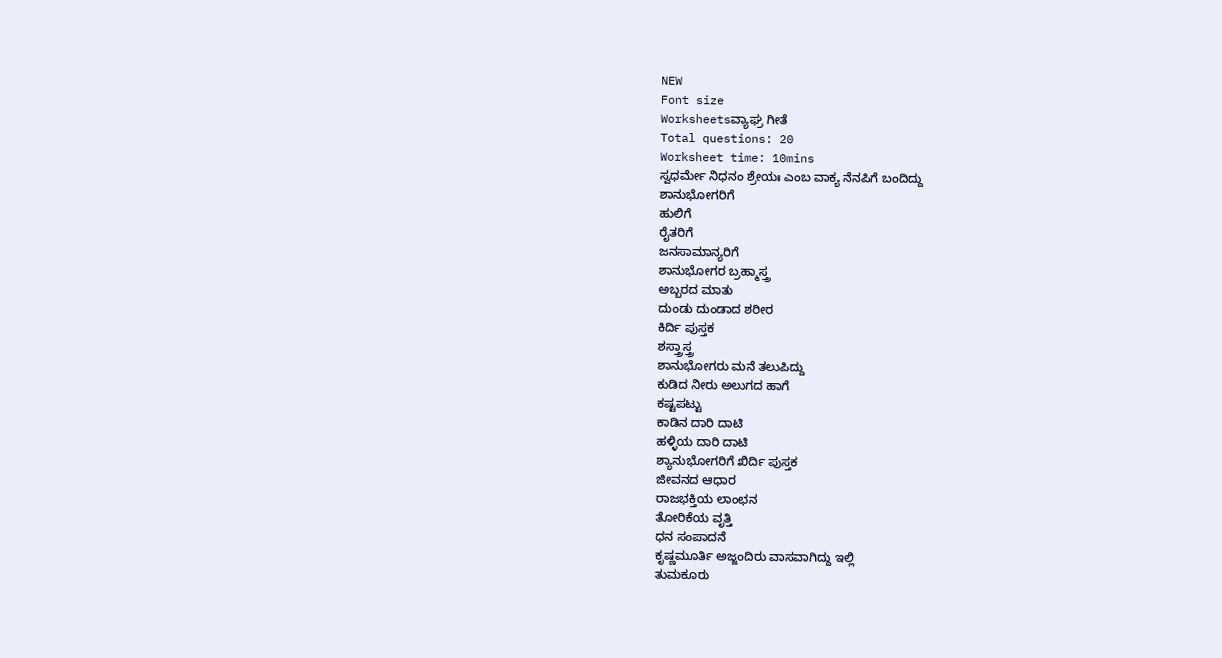NEW
Font size
Worksheetsವ್ಯಾಘ್ರ ಗೀತೆ
Total questions: 20
Worksheet time: 10mins
ಸ್ವಧರ್ಮೇ ನಿಧನಂ ಶ್ರೇಯಃ ಎಂಬ ವಾಕ್ಯ ನೆನಪಿಗೆ ಬಂದಿದ್ದು
ಶಾನುಭೋಗರಿಗೆ
ಹುಲಿಗೆ
ರೈತರಿಗೆ
ಜನಸಾಮಾನ್ಯರಿಗೆ
ಶಾನುಭೋಗರ ಬ್ರಹ್ಮಾಸ್ತ್ರ
ಅಬ್ಬರದ ಮಾತು
ದುಂಡು ದುಂಡಾದ ಶರೀರ
ಕಿರ್ದಿ ಪುಸ್ತಕ
ಶಸ್ತ್ರಾಸ್ತ್ರ
ಶಾನುಭೋಗರು ಮನೆ ತಲುಪಿದ್ದು
ಕುಡಿದ ನೀರು ಅಲುಗದ ಹಾಗೆ
ಕಷ್ಟಪಟ್ಟು
ಕಾಡಿನ ದಾರಿ ದಾಟಿ
ಹಳ್ಳಿಯ ದಾರಿ ದಾಟಿ
ಶ್ಯಾನುಭೋಗರಿಗೆ ಖಿರ್ದಿ ಪುಸ್ತಕ
ಜೀವನದ ಆಧಾರ
ರಾಜಭಕ್ತಿಯ ಲಾಂಛನ
ತೋರಿಕೆಯ ವೃತ್ತಿ
ಧನ ಸಂಪಾದನೆ
ಕೃಷ್ಣಮೂರ್ತಿ ಅಜ್ಜಂದಿರು ವಾಸವಾಗಿದ್ದು ಇಲ್ಲಿ
ತುಮಕೂರು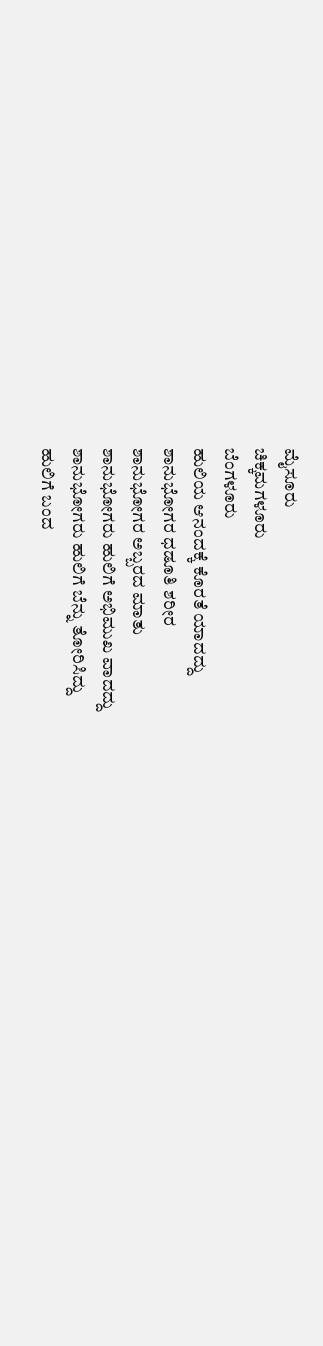ಮೈಸೂರು
ಚಿಕ್ಕಮಗಳೂರು
ಬೆಂಗಳೂರು
ಹುಲಿಯ ಆನಂದಕ್ಕೆ ಕೊರತೆ ಯಾದದ್ದು
ಶಾನುಭೋಗರ ಧಡೂತಿ ಶರೀರ
ಶಾನುಭೋಗರ ಅಬ್ಬರದ ಮಾತು
ಶಾನುಭೋಗರು ಹುಲಿಗೆ ಅಭಿಮುಖ ವಾದದ್ದು
ಶಾನುಭೋಗರು ಹುಲಿಗೆ ಬೆನ್ನು ತೋರಿಸಿದ್ದು
ಹುಲಿಗೆ ಬಂದ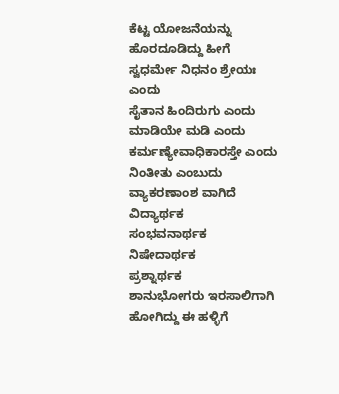ಕೆಟ್ಟ ಯೋಜನೆಯನ್ನು ಹೊರದೂಡಿದ್ದು ಹೀಗೆ
ಸ್ವಧರ್ಮೇ ನಿಧನಂ ಶ್ರೇಯಃ ಎಂದು
ಸೈತಾನ ಹಿಂದಿರುಗು ಎಂದು
ಮಾಡಿಯೇ ಮಡಿ ಎಂದು
ಕರ್ಮಣ್ಯೇವಾಧಿಕಾರಸ್ತೇ ಎಂದು
ನಿಂತೀತು ಎಂಬುದು ವ್ಯಾಕರಣಾಂಶ ವಾಗಿದೆ
ವಿದ್ಯಾರ್ಥಕ
ಸಂಭವನಾರ್ಥಕ
ನಿಷೇದಾರ್ಥಕ
ಪ್ರಶ್ನಾರ್ಥಕ
ಶಾನುಭೋಗರು ಇರಸಾಲಿಗಾಗಿ ಹೋಗಿದ್ದು ಈ ಹಳ್ಳಿಗೆ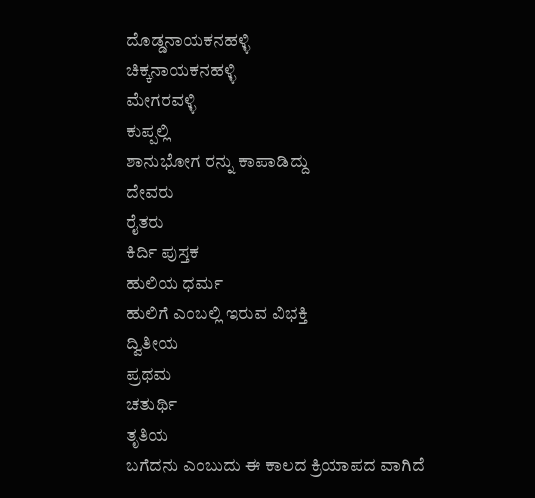ದೊಡ್ಡನಾಯಕನಹಳ್ಳಿ
ಚಿಕ್ಕನಾಯಕನಹಳ್ಳಿ
ಮೇಗರವಳ್ಳಿ
ಕುಪ್ಪಲ್ಲಿ
ಶಾನುಭೋಗ ರನ್ನು ಕಾಪಾಡಿದ್ದು
ದೇವರು
ರೈತರು
ಕಿರ್ದಿ ಪುಸ್ತಕ
ಹುಲಿಯ ಧರ್ಮ
ಹುಲಿಗೆ ಎಂಬಲ್ಲಿ ಇರುವ ವಿಭಕ್ತಿ
ದ್ವಿತೀಯ
ಪ್ರಥಮ
ಚತುರ್ಥಿ
ತೃತಿಯ
ಬಗೆದನು ಎಂಬುದು ಈ ಕಾಲದ ಕ್ರಿಯಾಪದ ವಾಗಿದೆ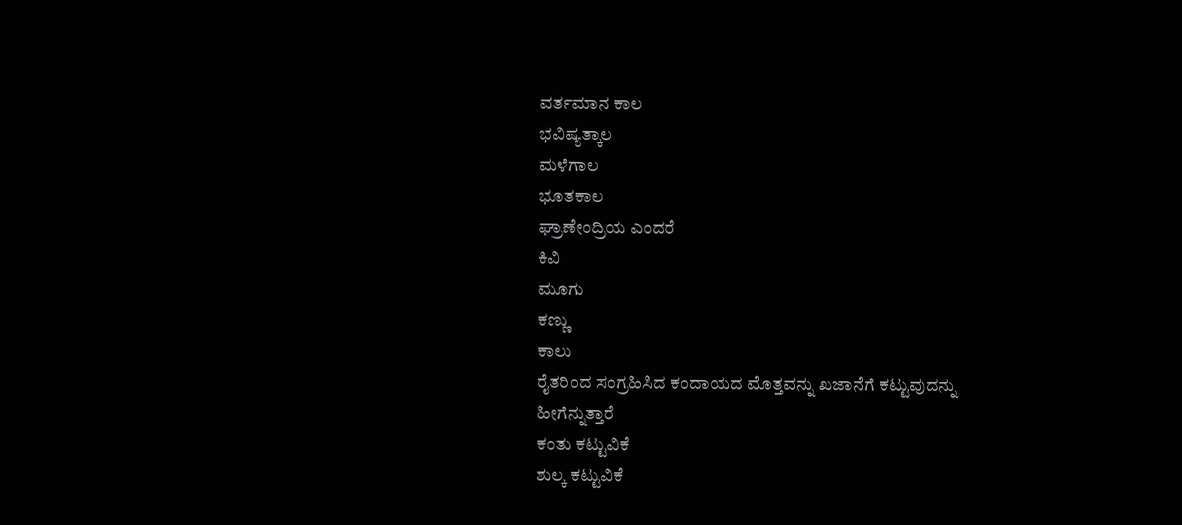ವರ್ತಮಾನ ಕಾಲ
ಭವಿಷ್ಯತ್ಕಾಲ
ಮಳೆಗಾಲ
ಭೂತಕಾಲ
ಘ್ರಾಣೇಂದ್ರಿಯ ಎಂದರೆ
ಕಿವಿ
ಮೂಗು
ಕಣ್ಣು
ಕಾಲು
ರೈತರಿಂದ ಸಂಗ್ರಹಿಸಿದ ಕಂದಾಯದ ಮೊತ್ತವನ್ನು ಖಜಾನೆಗೆ ಕಟ್ಟುವುದನ್ನು ಹೀಗೆನ್ನುತ್ತಾರೆ
ಕಂತು ಕಟ್ಟುವಿಕೆ
ಶುಲ್ಕ ಕಟ್ಟುವಿಕೆ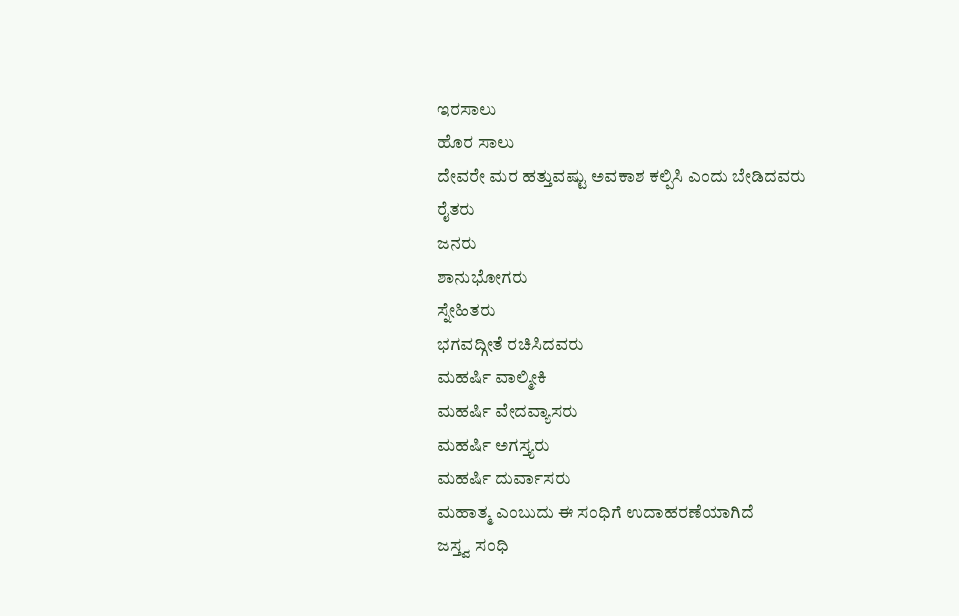ಇರಸಾಲು
ಹೊರ ಸಾಲು
ದೇವರೇ ಮರ ಹತ್ತುವಷ್ಟು ಅವಕಾಶ ಕಲ್ಪಿಸಿ ಎಂದು ಬೇಡಿದವರು
ರೈತರು
ಜನರು
ಶಾನುಭೋಗರು
ಸ್ನೇಹಿತರು
ಭಗವದ್ಗೀತೆ ರಚಿಸಿದವರು
ಮಹರ್ಷಿ ವಾಲ್ಮೀಕಿ
ಮಹರ್ಷಿ ವೇದವ್ಯಾಸರು
ಮಹರ್ಷಿ ಅಗಸ್ತ್ಯರು
ಮಹರ್ಷಿ ದುರ್ವಾಸರು
ಮಹಾತ್ಮ ಎಂಬುದು ಈ ಸಂಧಿಗೆ ಉದಾಹರಣೆಯಾಗಿದೆ
ಜಸ್ತ್ವ ಸಂಧಿ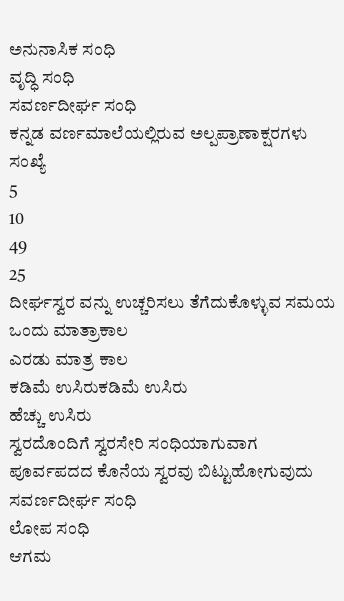ಅನುನಾಸಿಕ ಸಂಧಿ
ವೃದ್ಧಿ ಸಂಧಿ
ಸವರ್ಣದೀರ್ಘ ಸಂಧಿ
ಕನ್ನಡ ವರ್ಣಮಾಲೆಯಲ್ಲಿರುವ ಅಲ್ಪಪ್ರಾಣಾಕ್ಷರಗಳು ಸಂಖ್ಯೆ
5
10
49
25
ದೀರ್ಘಸ್ವರ ವನ್ನು ಉಚ್ಚರಿಸಲು ತೆಗೆದುಕೊಳ್ಳುವ ಸಮಯ
ಒಂದು ಮಾತ್ರಾಕಾಲ
ಎರಡು ಮಾತ್ರ ಕಾಲ
ಕಡಿಮೆ ಉಸಿರುಕಡಿಮೆ ಉಸಿರು
ಹೆಚ್ಚು ಉಸಿರು
ಸ್ವರದೊಂದಿಗೆ ಸ್ವರಸೇರಿ ಸಂಧಿಯಾಗುವಾಗ ಪೂರ್ವಪದದ ಕೊನೆಯ ಸ್ವರವು ಬಿಟ್ಟುಹೋಗುವುದು
ಸವರ್ಣದೀರ್ಘ ಸಂಧಿ
ಲೋಪ ಸಂಧಿ
ಆಗಮ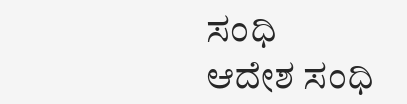ಸಂಧಿ
ಆದೇಶ ಸಂಧಿ